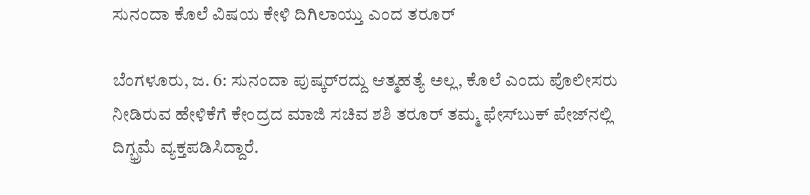ಸುನಂದಾ ಕೊಲೆ ವಿಷಯ ಕೇಳಿ ದಿಗಿಲಾಯ್ತು ಎಂದ ತರೂರ್

ಬೆಂಗಳೂರು, ಜ. 6: ಸುನಂದಾ ಪುಷ್ಕರ್‌ರದ್ದು ಆತ್ಮಹತ್ಯೆ ಅಲ್ಲ, ಕೊಲೆ ಎಂದು ಪೊಲೀಸರು ನೀಡಿರುವ ಹೇಳಿಕೆಗೆ ಕೇಂದ್ರದ ಮಾಜಿ ಸಚಿವ ಶಶಿ ತರೂರ್ ತಮ್ಮ ಫೇಸ್‌ಬುಕ್ ಪೇಜ್‌ನಲ್ಲಿ ದಿಗ್ಭ್ರಮೆ ವ್ಯಕ್ತಪಡಿಸಿದ್ದಾರೆ.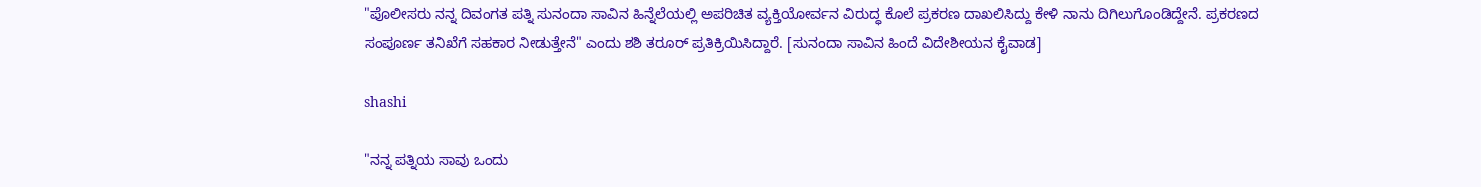"ಪೊಲೀಸರು ನನ್ನ ದಿವಂಗತ ಪತ್ನಿ ಸುನಂದಾ ಸಾವಿನ ಹಿನ್ನೆಲೆಯಲ್ಲಿ ಅಪರಿಚಿತ ವ್ಯಕ್ತಿಯೋರ್ವನ ವಿರುದ್ಧ ಕೊಲೆ ಪ್ರಕರಣ ದಾಖಲಿಸಿದ್ದು ಕೇಳಿ ನಾನು ದಿಗಿಲುಗೊಂಡಿದ್ದೇನೆ. ಪ್ರಕರಣದ ಸಂಪೂರ್ಣ ತನಿಖೆಗೆ ಸಹಕಾರ ನೀಡುತ್ತೇನೆ" ಎಂದು ಶಶಿ ತರೂರ್ ಪ್ರತಿಕ್ರಿಯಿಸಿದ್ದಾರೆ. [ಸುನಂದಾ ಸಾವಿನ ಹಿಂದೆ ವಿದೇಶೀಯನ ಕೈವಾಡ]

shashi

"ನನ್ನ ಪತ್ನಿಯ ಸಾವು ಒಂದು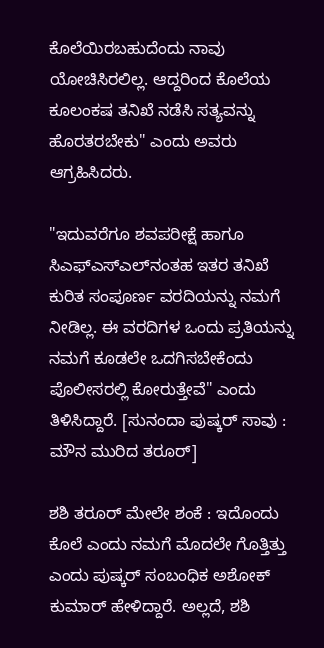ಕೊಲೆಯಿರಬಹುದೆಂದು ನಾವು ಯೋಚಿಸಿರಲಿಲ್ಲ. ಆದ್ದರಿಂದ ಕೊಲೆಯ ಕೂಲಂಕಷ ತನಿಖೆ ನಡೆಸಿ ಸತ್ಯವನ್ನು ಹೊರತರಬೇಕು" ಎಂದು ಅವರು ಆಗ್ರಹಿಸಿದರು.

"ಇದುವರೆಗೂ ಶವಪರೀಕ್ಷೆ ಹಾಗೂ ಸಿಎಫ್‌ಎಸ್ಎಲ್‌ನಂತಹ ಇತರ ತನಿಖೆ ಕುರಿತ ಸಂಪೂರ್ಣ ವರದಿಯನ್ನು ನಮಗೆ ನೀಡಿಲ್ಲ. ಈ ವರದಿಗಳ ಒಂದು ಪ್ರತಿಯನ್ನು ನಮಗೆ ಕೂಡಲೇ ಒದಗಿಸಬೇಕೆಂದು ಪೊಲೀಸರಲ್ಲಿ ಕೋರುತ್ತೇವೆ" ಎಂದು ತಿಳಿಸಿದ್ದಾರೆ. [ಸುನಂದಾ ಪುಷ್ಕರ್ ಸಾವು : ಮೌನ ಮುರಿದ ತರೂರ್]

ಶಶಿ ತರೂರ್ ಮೇಲೇ ಶಂಕೆ : ಇದೊಂದು ಕೊಲೆ ಎಂದು ನಮಗೆ ಮೊದಲೇ ಗೊತ್ತಿತ್ತು ಎಂದು ಪುಷ್ಕರ್ ಸಂಬಂಧಿಕ ಅಶೋಕ್ ಕುಮಾರ್ ಹೇಳಿದ್ದಾರೆ. ಅಲ್ಲದೆ, ಶಶಿ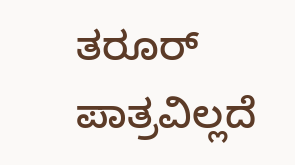ತರೂರ್ ಪಾತ್ರವಿಲ್ಲದೆ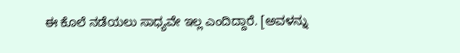ಈ ಕೊಲೆ ನಡೆಯಲು ಸಾಧ್ಯವೇ ಇಲ್ಲ ಎಂದಿದ್ದಾರೆ. [ಅವಳನ್ನು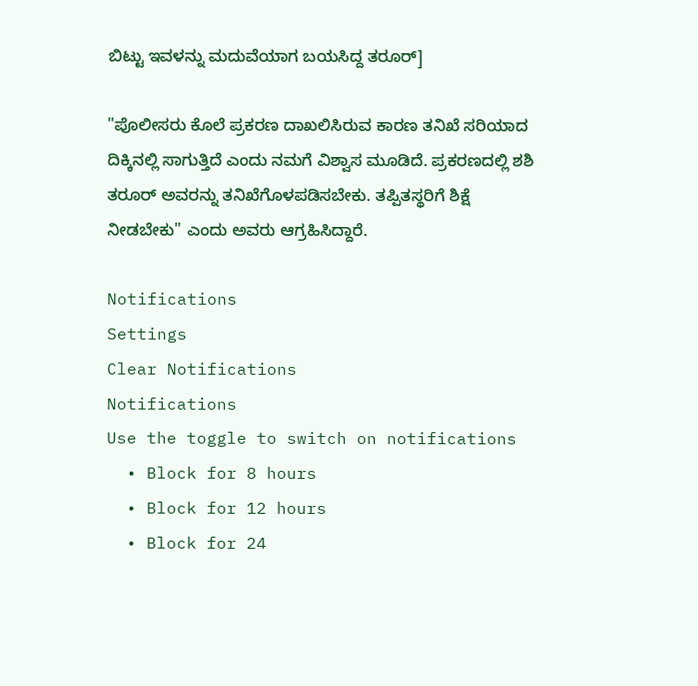ಬಿಟ್ಟು ಇವಳನ್ನು ಮದುವೆಯಾಗ ಬಯಸಿದ್ದ ತರೂರ್]

"ಪೊಲೀಸರು ಕೊಲೆ ಪ್ರಕರಣ ದಾಖಲಿಸಿರುವ ಕಾರಣ ತನಿಖೆ ಸರಿಯಾದ ದಿಕ್ಕಿನಲ್ಲಿ ಸಾಗುತ್ತಿದೆ ಎಂದು ನಮಗೆ ವಿಶ್ವಾಸ ಮೂಡಿದೆ. ಪ್ರಕರಣದಲ್ಲಿ ಶಶಿ ತರೂರ್ ಅವರನ್ನು ತನಿಖೆಗೊಳಪಡಿಸಬೇಕು. ತಪ್ಪಿತಸ್ಥರಿಗೆ ಶಿಕ್ಷೆ ನೀಡಬೇಕು" ಎಂದು ಅವರು ಆಗ್ರಹಿಸಿದ್ದಾರೆ.

Notifications
Settings
Clear Notifications
Notifications
Use the toggle to switch on notifications
  • Block for 8 hours
  • Block for 12 hours
  • Block for 24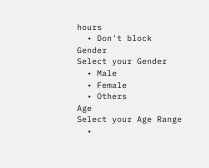hours
  • Don't block
Gender
Select your Gender
  • Male
  • Female
  • Others
Age
Select your Age Range
  •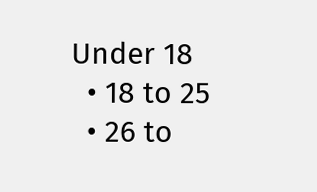Under 18
  • 18 to 25
  • 26 to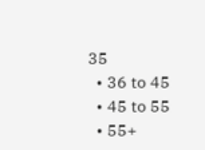35
  • 36 to 45
  • 45 to 55
  • 55+